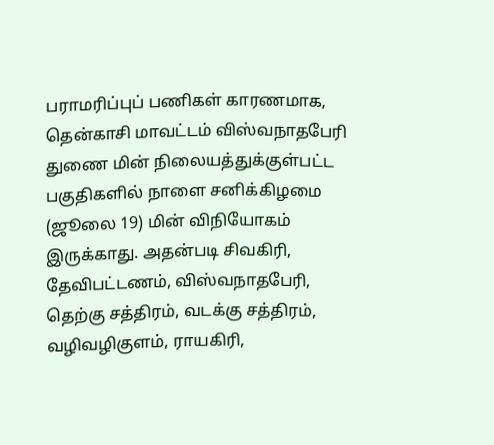பராமரிப்புப் பணிகள் காரணமாக, தென்காசி மாவட்டம் விஸ்வநாதபேரி துணை மின் நிலையத்துக்குள்பட்ட பகுதிகளில் நாளை சனிக்கிழமை (ஜூலை 19) மின் விநியோகம் இருக்காது. அதன்படி சிவகிரி, தேவிபட்டணம், விஸ்வநாதபேரி, தெற்கு சத்திரம், வடக்கு சத்திரம், வழிவழிகுளம், ராயகிரி,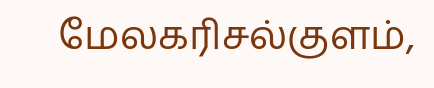மேலகரிசல்குளம்,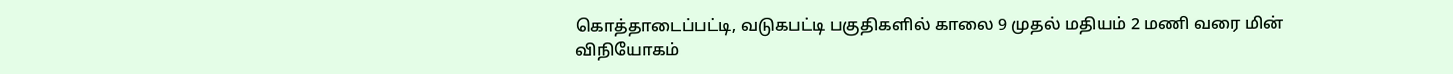கொத்தாடைப்பட்டி, வடுகபட்டி பகுதிகளில் காலை 9 முதல் மதியம் 2 மணி வரை மின் விநியோகம்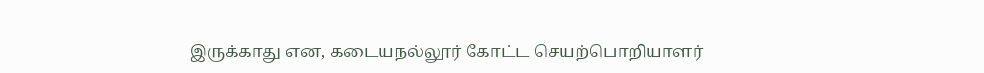இருக்காது என, கடையநல்லூர் கோட்ட செயற்பொறியாளர்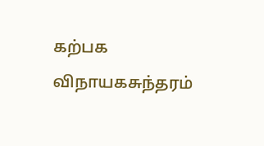கற்பக விநாயகசுந்தரம்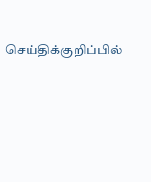செய்திக்குறிப்பில்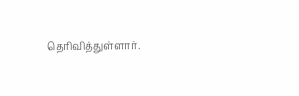தெரிவித்துள்ளார்.